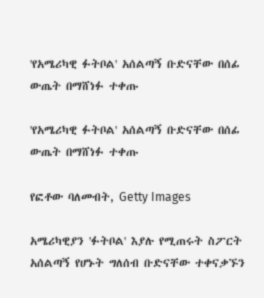'የአሜሪካዊ ፉትቦል' አሰልጣኝ ቡድናቸው በሰፊ ውጤት በማሸነፉ ተቀጡ

'የአሜሪካዊ ፉትቦል' አሰልጣኝ ቡድናቸው በሰፊ ውጤት በማሸነፉ ተቀጡ

የፎቶው ባለመብት, Getty Images

አሜሪካዊያን 'ፉትቦል' እያሉ የሚጠሩት ስፖርት አሰልጣኝ የሆኑት ግለሰብ ቡድናቸው ተቀናቃኙን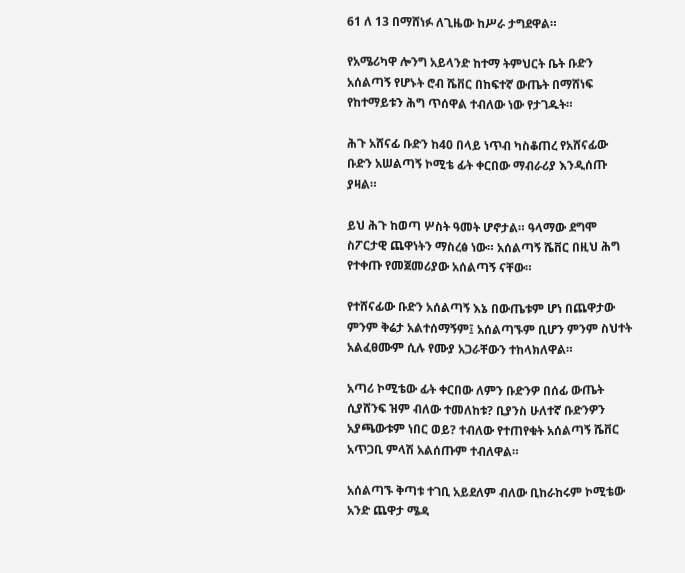61 ለ 13 በማሸነፉ ለጊዜው ከሥራ ታግደዋል።

የአሜሪካዋ ሎንግ አይላንድ ከተማ ትምህርት ቤት ቡድን አሰልጣኝ የሆኑት ሮብ ሼቨር በከፍተኛ ውጤት በማሸነፍ የከተማይቱን ሕግ ጥሰዋል ተብለው ነው የታገዱት።

ሕጉ አሸናፊ ቡድን ከ40 በላይ ነጥብ ካስቆጠረ የአሸናፊው ቡድን አሠልጣኝ ኮሚቴ ፊት ቀርበው ማብራሪያ እንዲሰጡ ያዛል።

ይህ ሕጉ ከወጣ ሦስት ዓመት ሆኖታል። ዓላማው ደግሞ ስፖርታዊ ጨዋነትን ማስረፅ ነው። አሰልጣኝ ሼቨር በዚህ ሕግ የተቀጡ የመጀመሪያው አሰልጣኝ ናቸው።

የተሸናፊው ቡድን አሰልጣኝ እኔ በውጤቱም ሆነ በጨዋታው ምንም ቅሬታ አልተሰማኝም፤ አሰልጣኙም ቢሆን ምንም ስህተት አልፈፀሙም ሲሉ የሙያ አጋራቸውን ተከላክለዋል።

አጣሪ ኮሚቴው ፊት ቀርበው ለምን ቡድንዎ በሰፊ ውጤት ሲያሸንፍ ዝም ብለው ተመለከቱ? ቢያንስ ሁለተኛ ቡድንዎን አያጫውቱም ነበር ወይ? ተብለው የተጠየቁት አሰልጣኝ ሼቨር አጥጋቢ ምላሽ አልሰጡም ተብለዋል።

አሰልጣኙ ቅጣቱ ተገቢ አይደለም ብለው ቢከራከሩም ኮሚቴው አንድ ጨዋታ ሜዳ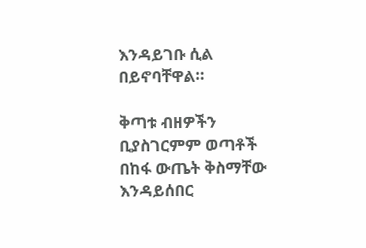እንዳይገቡ ሲል በይኖባቸዋል።

ቅጣቱ ብዘዎችን ቢያስገርምም ወጣቶች በከፋ ውጤት ቅስማቸው እንዳይሰበር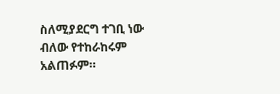ስለሚያደርግ ተገቢ ነው ብለው የተከራከሩም አልጠፉም።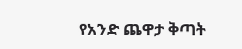የአንድ ጨዋታ ቅጣት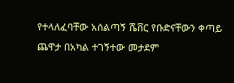የተላለፈባቸው አሰልጣኝ ሼቨር የቡድናቸውን ቀጣይ ጨዋታ በአካል ተገኝተው መታደም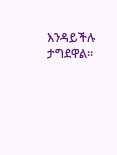እንዳይችሉ ታግደዋል።